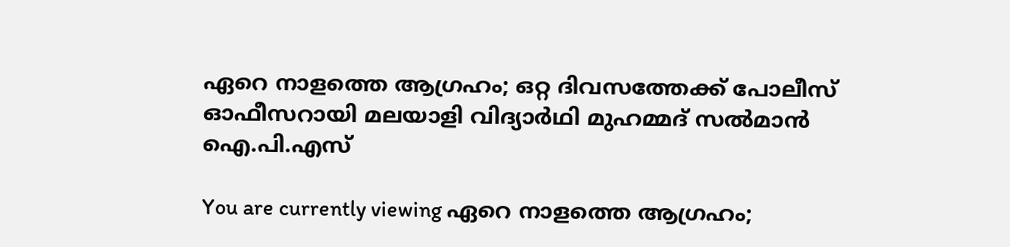ഏറെ നാളത്തെ ആഗ്രഹം; ഒറ്റ ദിവസത്തേക്ക് പോലീസ് ഓഫീസറായി മലയാളി വിദ്യാര്‍ഥി മുഹമ്മദ് സല്‍മാന്‍ ഐ.പി.എസ്

You are currently viewing ഏറെ നാളത്തെ ആഗ്രഹം;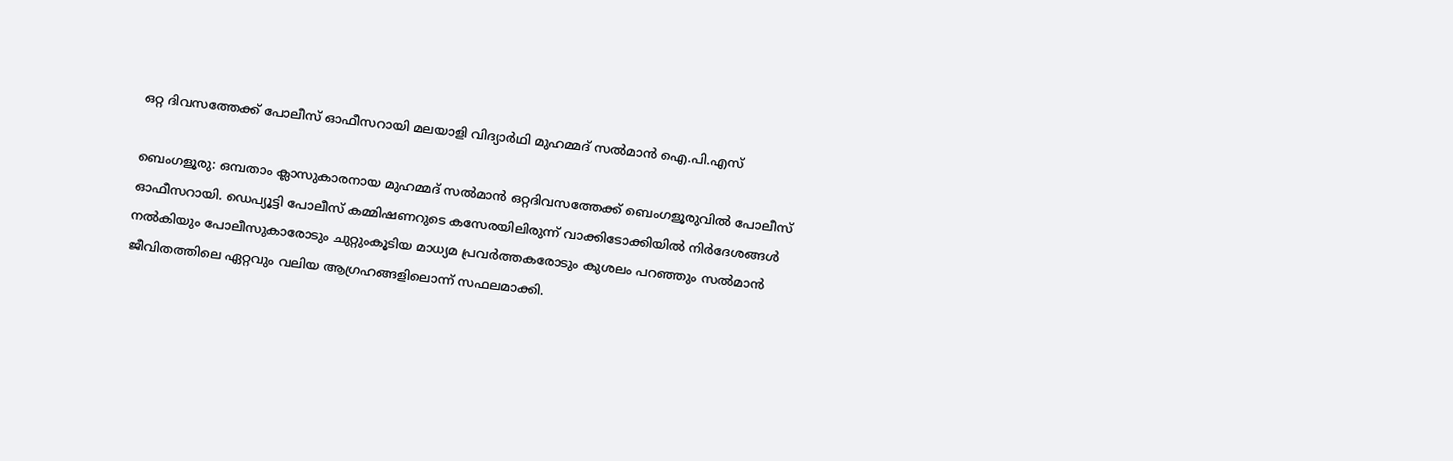ഒറ്റ ദിവസത്തേക്ക് പോലീസ് ഓഫീസറായി മലയാളി വിദ്യാര്‍ഥി മുഹമ്മദ് സല്‍മാന്‍ ഐ.പി.എസ്

ബെംഗളൂരു: ഒമ്പതാം ക്ലാസുകാരനായ മുഹമ്മദ് സല്‍മാന്‍ ഒറ്റദിവസത്തേക്ക് ബെംഗളൂരുവില്‍ പോലീസ് ഓഫീസറായി. ഡെപ്യൂട്ടി പോലീസ് കമ്മിഷണറുടെ കസേരയിലിരുന്ന് വാക്കിടോക്കിയില്‍ നിര്‍ദേശങ്ങള്‍ നല്‍കിയും പോലീസുകാരോടും ചുറ്റുംകൂടിയ മാധ്യമ പ്രവര്‍ത്തകരോടും കുശലം പറഞ്ഞും സല്‍മാന്‍ ജീവിതത്തിലെ ഏറ്റവും വലിയ ആഗ്രഹങ്ങളിലൊന്ന് സഫലമാക്കി.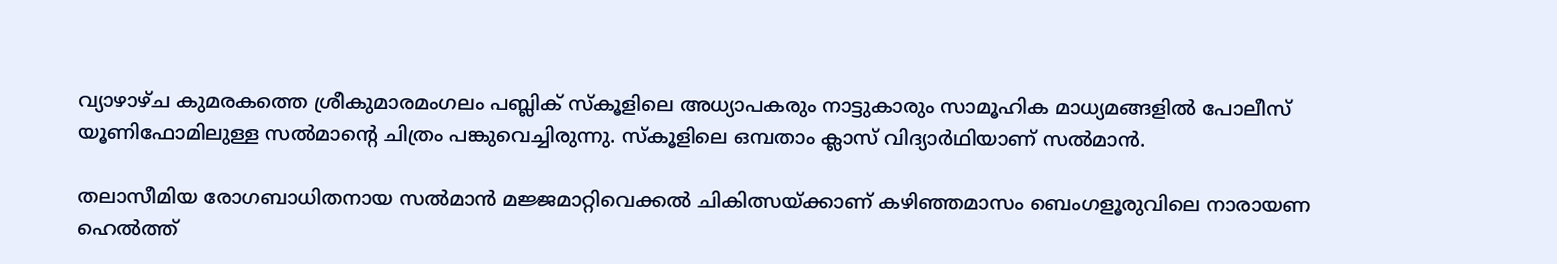വ്യാഴാഴ്‌ച കുമരകത്തെ ശ്രീകുമാരമംഗലം പബ്ലിക് സ്‌കൂളിലെ അധ്യാപകരും നാട്ടുകാരും സാമൂഹിക മാധ്യമങ്ങളില്‍ പോലീസ് യൂണിഫോമിലുള്ള സല്‍മാൻ്റെ ചിത്രം പങ്കുവെച്ചിരുന്നു. സ്‌കൂളിലെ ഒമ്പതാം ക്ലാസ് വിദ്യാര്‍ഥിയാണ് സല്‍മാന്‍.

തലാസീമിയ രോഗബാധിതനായ സല്‍മാന്‍ മജ്ജമാറ്റിവെക്കല്‍ ചികിത്സയ്ക്കാണ് കഴിഞ്ഞമാസം ബെംഗളൂരുവിലെ നാരായണ ഹെല്‍ത്ത്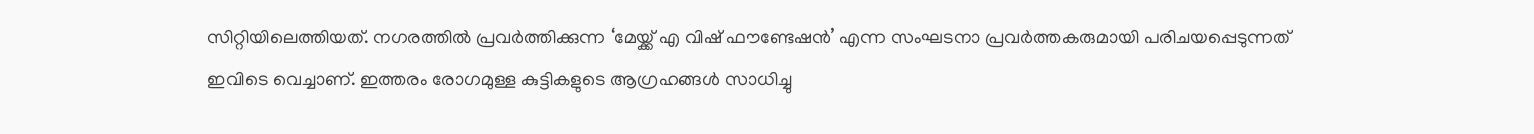സിറ്റിയിലെത്തിയത്. നഗരത്തില്‍ പ്രവര്‍ത്തിക്കുന്ന ‘മേയ്ക്ക് എ വിഷ് ഫൗണ്ടേഷന്‍’ എന്ന സംഘടനാ പ്രവര്‍ത്തകരുമായി പരിചയപ്പെടുന്നത് ഇവിടെ വെച്ചാണ്. ഇത്തരം രോഗമുള്ള കുട്ടികളുടെ ആഗ്രഹങ്ങള്‍ സാധിച്ചു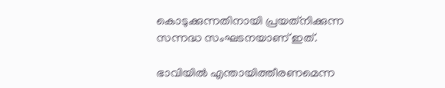കൊടുക്കുന്നതിനായി പ്രയത്‌നിക്കുന്ന സന്നദ്ധ സംഘടനയാണ് ഇത്.

ഭാവിയില്‍ എന്തായിത്തീരണമെന്ന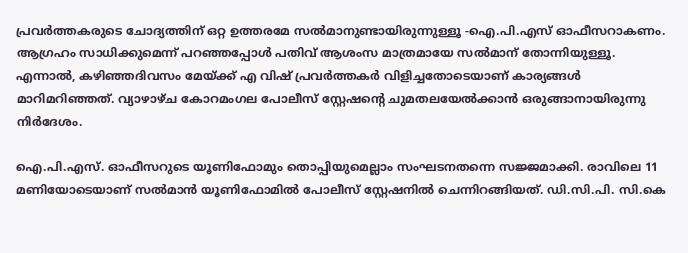പ്രവര്‍ത്തകരുടെ ചോദ്യത്തിന് ഒറ്റ ഉത്തരമേ സല്‍മാനുണ്ടായിരുന്നുള്ളൂ -ഐ.പി.എസ് ഓഫീസറാകണം. ആഗ്രഹം സാധിക്കുമെന്ന് പറഞ്ഞപ്പോള്‍ പതിവ് ആശംസ മാത്രമായേ സല്‍മാന് തോന്നിയുള്ളൂ. എന്നാല്‍, കഴിഞ്ഞദിവസം മേയ്ക്ക് എ വിഷ് പ്രവര്‍ത്തകര്‍ വിളിച്ചതോടെയാണ് കാര്യങ്ങള്‍ മാറിമറിഞ്ഞത്. വ്യാഴാഴ്‌ച കോറമംഗല പോലീസ് സ്റ്റേഷൻ്റെ ചുമതലയേല്‍ക്കാന്‍ ഒരുങ്ങാനായിരുന്നു നിര്‍ദേശം.

ഐ.പി.എസ്. ഓഫീസറുടെ യൂണിഫോമും തൊപ്പിയുമെല്ലാം സംഘടനതന്നെ സജ്ജമാക്കി. രാവിലെ 11 മണിയോടെയാണ് സല്‍മാന്‍ യൂണിഫോമില്‍ പോലീസ് സ്റ്റേഷനില്‍ ചെന്നിറങ്ങിയത്. ഡി.സി.പി. സി.കെ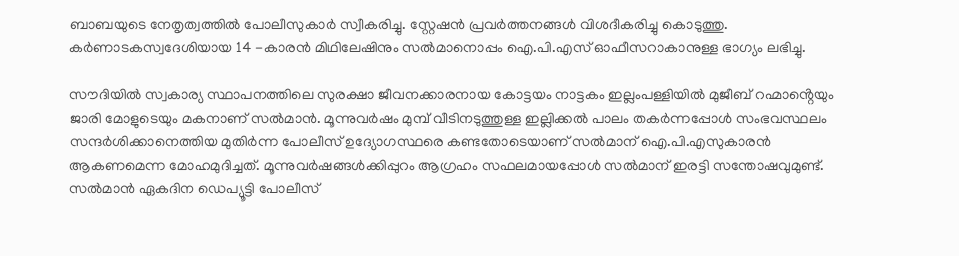ബാബയുടെ നേതൃത്വത്തില്‍ പോലീസുകാര്‍ സ്വീകരിച്ചു. സ്റ്റേഷന്‍ പ്രവര്‍ത്തനങ്ങള്‍ വിശദീകരിച്ചു കൊടുത്തു. കര്‍ണാടകസ്വദേശിയായ 14 -കാരന്‍ മിഥിലേഷിനും സല്‍മാനൊപ്പം ഐ.പി.എസ് ഓഫീസറാകാനുള്ള ഭാഗ്യം ലഭിച്ചു.

സൗദിയില്‍ സ്വകാര്യ സ്ഥാപനത്തിലെ സുരക്ഷാ ജീവനക്കാരനായ കോട്ടയം നാട്ടകം ഇല്ലംപള്ളിയില്‍ മുജീബ് റഹ്മാൻ്റെയും ജാരി മോളുടെയും മകനാണ് സല്‍മാന്‍. മൂന്നുവര്‍ഷം മുമ്പ് വീടിനടുത്തുള്ള ഇല്ലിക്കല്‍ പാലം തകര്‍ന്നപ്പോള്‍ സംഭവസ്ഥലം സന്ദര്‍ശിക്കാനെത്തിയ മുതിര്‍ന്ന പോലീസ് ഉദ്യോഗസ്ഥരെ കണ്ടതോടെയാണ് സല്‍മാന് ഐ.പി.എസുകാരൻ ആകണമെന്ന മോഹമുദിച്ചത്. മൂന്നുവര്‍ഷങ്ങള്‍ക്കിപ്പുറം ആഗ്രഹം സഫലമായപ്പോള്‍ സല്‍മാന് ഇരട്ടി സന്തോഷവുമുണ്ട്. സല്‍മാന്‍ ഏകദിന ഡെപ്യൂട്ടി പോലീസ്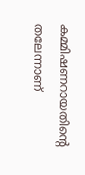കമ്മിഷണറായതിൻ്റെ തലേന്നാണ്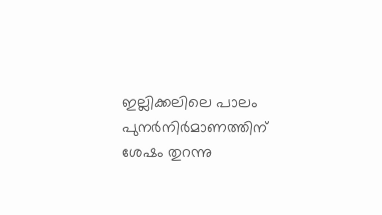ഇല്ലിക്കലിലെ പാലം പുനര്‍നിര്‍മാണത്തിന് ശേഷം തുറന്നു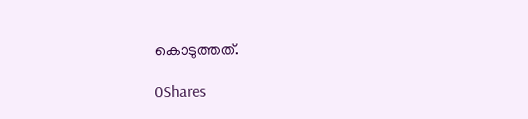കൊടുത്തത്.

0Shares